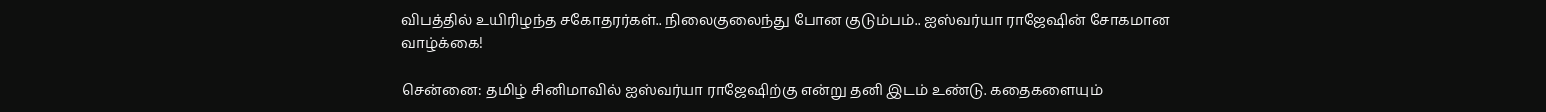விபத்தில் உயிரிழந்த சகோதரர்கள்.. நிலைகுலைந்து போன குடும்பம்.. ஐஸ்வர்யா ராஜேஷின் சோகமான வாழ்க்கை!

சென்னை: தமிழ் சினிமாவில் ஐஸ்வர்யா ராஜேஷிற்கு என்று தனி இடம் உண்டு. கதைகளையும்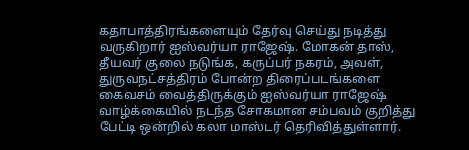கதாபாத்திரங்களையும் தேர்வு செய்து நடித்து வருகிறார் ஐஸ்வர்யா ராஜேஷ். மோகன் தாஸ், தீயவர் குலை நடுங்க, கருப்பர் நகரம், அவள், துருவநட்சத்திரம் போன்ற திரைப்படங்களை கைவசம் வைத்திருக்கும் ஐஸ்வர்யா ராஜேஷ் வாழ்க்கையில் நடந்த சோகமான சம்பவம் குறித்து பேட்டி ஒன்றில் கலா மாஸ்டர் தெரிவித்துள்ளார்.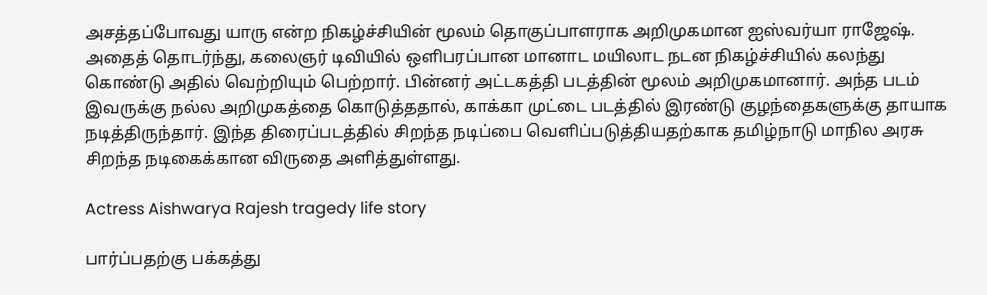அசத்தப்போவது யாரு என்ற நிகழ்ச்சியின் மூலம் தொகுப்பாளராக அறிமுகமான ஐஸ்வர்யா ராஜேஷ். அதைத் தொடர்ந்து, கலைஞர் டிவியில் ஒளிபரப்பான மானாட மயிலாட நடன நிகழ்ச்சியில் கலந்து கொண்டு அதில் வெற்றியும் பெற்றார். பின்னர் அட்டகத்தி படத்தின் மூலம் அறிமுகமானார். அந்த படம் இவருக்கு நல்ல அறிமுகத்தை கொடுத்ததால், காக்கா முட்டை படத்தில் இரண்டு குழந்தைகளுக்கு தாயாக நடித்திருந்தார். இந்த திரைப்படத்தில் சிறந்த நடிப்பை வெளிப்படுத்தியதற்காக தமிழ்நாடு மாநில அரசு சிறந்த நடிகைக்கான விருதை அளித்துள்ளது.

Actress Aishwarya Rajesh tragedy life story

பார்ப்பதற்கு பக்கத்து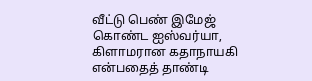வீட்டு பெண் இமேஜ் கொண்ட ஐஸ்வர்யா, கிளாமரான கதாநாயகி என்பதைத் தாண்டி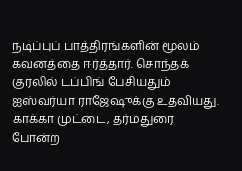நடிப்புப் பாத்திரங்களின் மூலம் கவனத்தை ஈர்த்தார். சொந்தக் குரலில் டப்பிங் பேசியதும் ஐஸ்வர்யா ராஜேஷுக்கு உதவியது. காக்கா முட்டை, தர்மதுரை போன்ற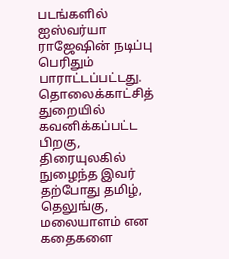படங்களில் ஐஸ்வர்யா ராஜேஷின் நடிப்பு பெரிதும் பாராட்டப்பட்டது. தொலைக்காட்சித் துறையில் கவனிக்கப்பட்ட பிறகு, திரையுலகில் நுழைந்த இவர் தற்போது தமிழ், தெலுங்கு, மலையாளம் என கதைகளை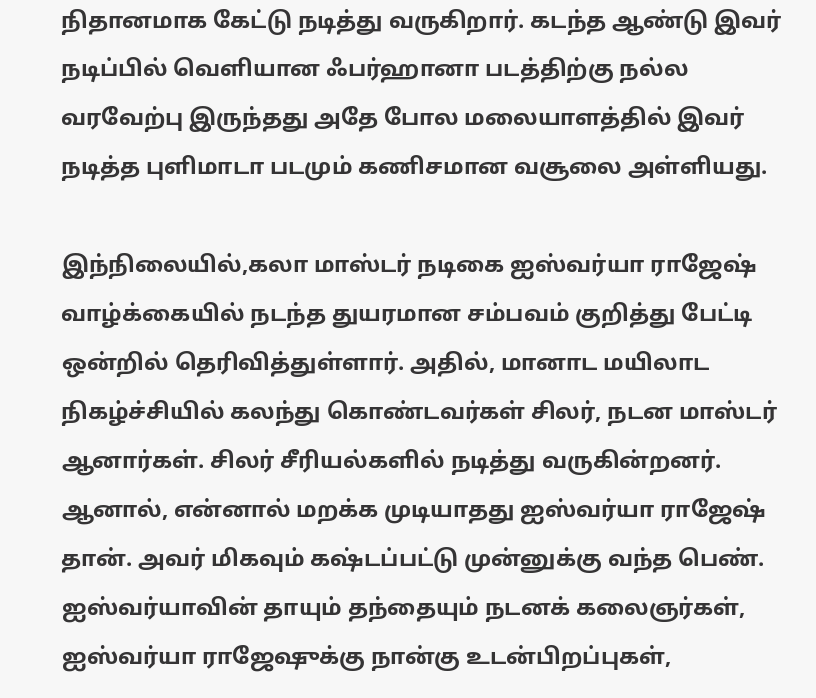நிதானமாக கேட்டு நடித்து வருகிறார். கடந்த ஆண்டு இவர் நடிப்பில் வெளியான ஃபர்ஹானா படத்திற்கு நல்ல வரவேற்பு இருந்தது அதே போல மலையாளத்தில் இவர் நடித்த புளிமாடா படமும் கணிசமான வசூலை அள்ளியது.

இந்நிலையில்,கலா மாஸ்டர் நடிகை ஐஸ்வர்யா ராஜேஷ் வாழ்க்கையில் நடந்த துயரமான சம்பவம் குறித்து பேட்டி ஒன்றில் தெரிவித்துள்ளார். அதில், மானாட மயிலாட நிகழ்ச்சியில் கலந்து கொண்டவர்கள் சிலர், நடன மாஸ்டர் ஆனார்கள். சிலர் சீரியல்களில் நடித்து வருகின்றனர். ஆனால், என்னால் மறக்க முடியாதது ஐஸ்வர்யா ராஜேஷ் தான். அவர் மிகவும் கஷ்டப்பட்டு முன்னுக்கு வந்த பெண். ஐஸ்வர்யாவின் தாயும் தந்தையும் நடனக் கலைஞர்கள், ஐஸ்வர்யா ராஜேஷுக்கு நான்கு உடன்பிறப்புகள்,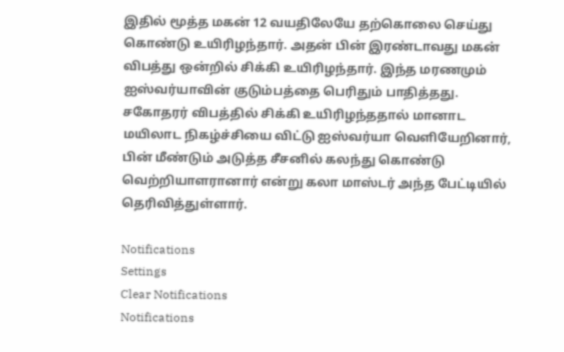இதில் மூத்த மகன் 12 வயதிலேயே தற்கொலை செய்து கொண்டு உயிரிழந்தார். அதன் பின் இரண்டாவது மகன் விபத்து ஒன்றில் சிக்கி உயிரிழந்தார். இந்த மரணமும் ஐஸ்வர்யாவின் குடும்பத்தை பெரிதும் பாதித்தது. சகோதரர் விபத்தில் சிக்கி உயிரிழந்ததால் மானாட மயிலாட நிகழ்ச்சியை விட்டு ஐஸ்வர்யா வெளியேறினார், பின் மீண்டும் அடுத்த சீசனில் கலந்து கொண்டு வெற்றியாளரானார் என்று கலா மாஸ்டர் அந்த பேட்டியில் தெரிவித்துள்ளார்.

Notifications
Settings
Clear Notifications
Notifications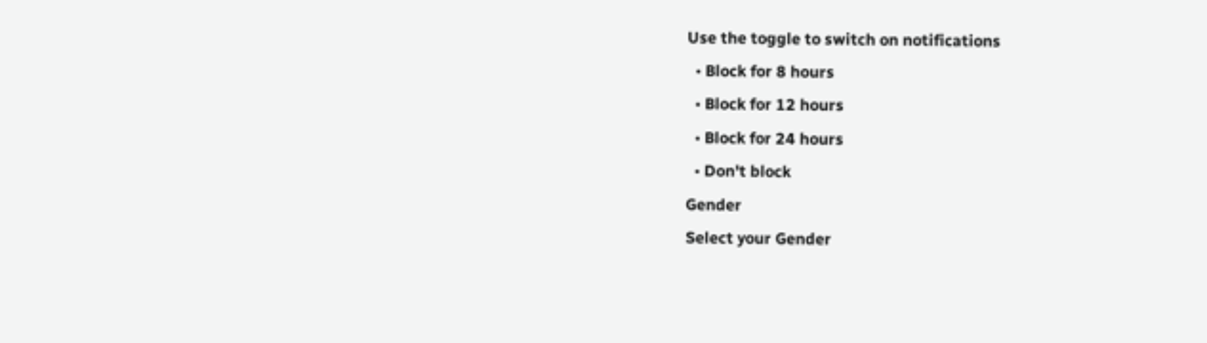Use the toggle to switch on notifications
  • Block for 8 hours
  • Block for 12 hours
  • Block for 24 hours
  • Don't block
Gender
Select your Gender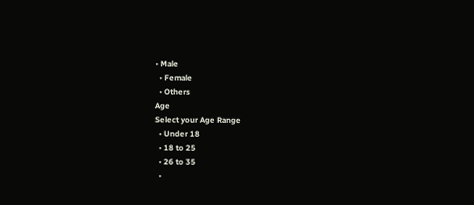• Male
  • Female
  • Others
Age
Select your Age Range
  • Under 18
  • 18 to 25
  • 26 to 35
  •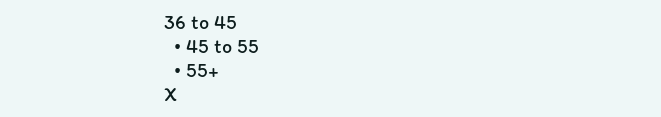36 to 45
  • 45 to 55
  • 55+
X